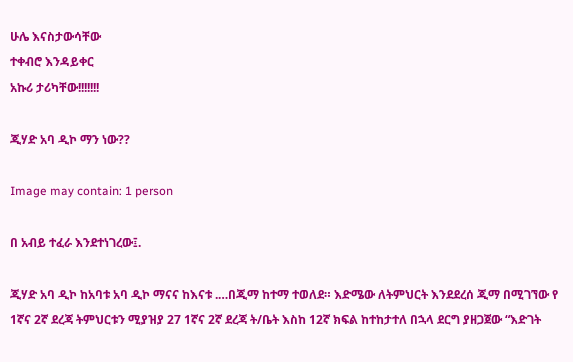ሁሌ እናስታውሳቸው
ተቀብሮ እንዳይቀር
አኩሪ ታሪካቸው!!!!!!!

ጂሃድ አባ ዲኮ ማን ነው??

Image may contain: 1 person

በ አብይ ተፈራ እንደተነገረው፤.

ጂሃድ አባ ዲኮ ከአባቱ አባ ዲኮ ማናና ከእናቱ .…በጂማ ከተማ ተወለደ። እድሜው ለትምህርት እንደደረሰ ጂማ በሚገኘው የ 1ኛና 2ኛ ደረጃ ትምህርቱን ሚያዝያ 27 1ኛና 2ኛ ደረጃ ት/ቤት እስከ 12ኛ ክፍል ከተከታተለ በኋላ ደርግ ያዘጋጀው “እድገት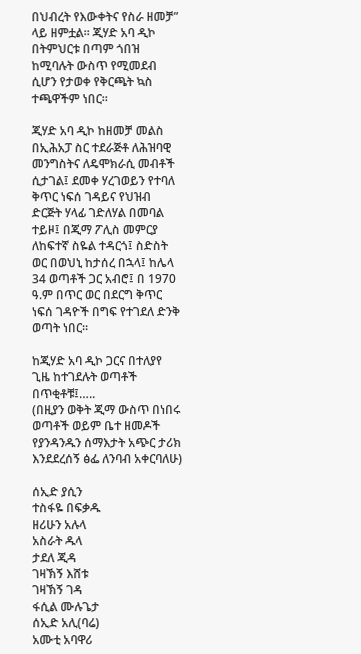በህብረት የእውቀትና የስራ ዘመቻ” ላይ ዘምቷል። ጂሃድ አባ ዲኮ በትምህርቱ በጣም ጎበዝ ከሚባሉት ውስጥ የሚመደብ ሲሆን የታወቀ የቅርጫት ኳስ ተጫዋችም ነበር።

ጂሃድ አባ ዲኮ ከዘመቻ መልስ በኢሕአፓ ስር ተደራጅቶ ለሕዝባዊ መንግስትና ለዴሞክራሲ መብቶች ሲታገል፤ ደመቀ ሃረገወይን የተባለ ቅጥር ነፍሰ ገዳይና የህዝብ ድርጅት ሃላፊ ገድለሃል በመባል ተይዞ፤ በጂማ ፖሊስ መምርያ ለከፍተኛ ስዬል ተዳርጎ፤ ስድስት ወር በወህኒ ከታሰረ በኋላ፤ ከሌላ 34 ወጣቶች ጋር አብሮ፤ በ 1970 ዓ.ም በጥር ወር በደርግ ቅጥር ነፍሰ ገዳዮች በግፍ የተገደለ ድንቅ ወጣት ነበር።

ከጂሃድ አባ ዲኮ ጋርና በተለያየ ጊዜ ከተገደሉት ወጣቶች በጥቂቶቹ፤…..
(በዚያን ወቅት ጂማ ውስጥ በነበሩ ወጣቶች ወይም ቤተ ዘመዶች የያንዳንዱን ሰማእታት አጭር ታሪክ እንደደረሰኝ ፅፌ ለንባብ አቀርባለሁ)

ሰኢድ ያሲን
ተስፋዬ በፍቃዱ
ዘሪሁን አሉላ
አስራት ዱላ
ታደለ ጂዳ
ገዛኽኝ እሸቱ
ገዛኽኝ ገዳ
ፋሲል ሙሉጌታ
ሰኢድ አሊ(ባሬ)
አሙቲ አባዋሪ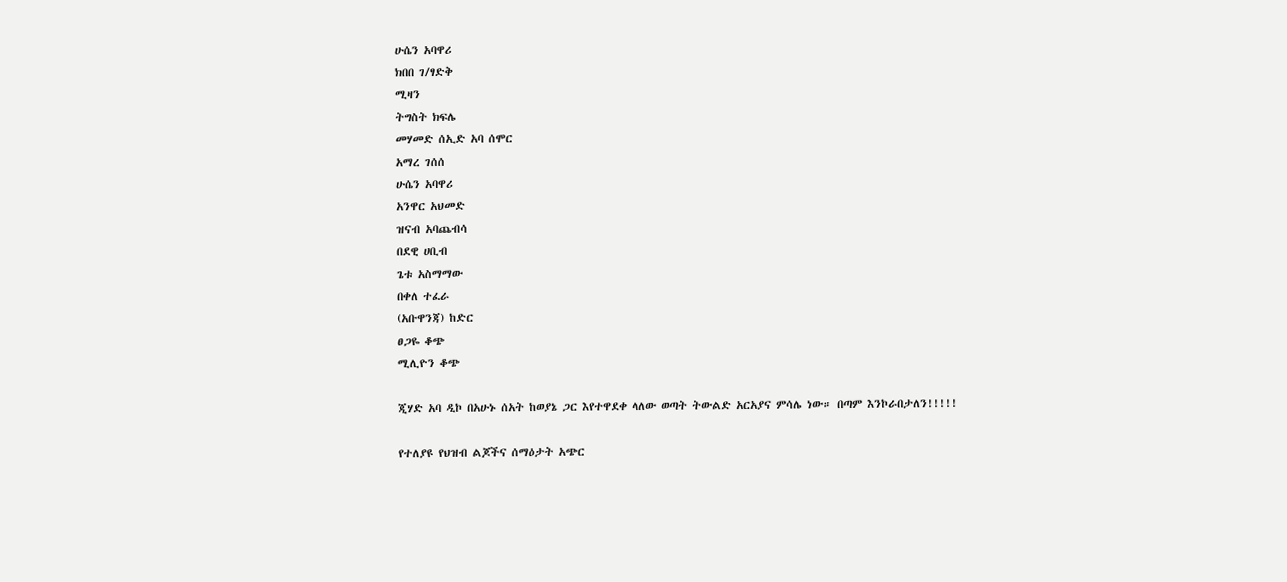ሁሴን አባዋሪ
ክበበ ገ/ፃድቅ
ሚዛን
ትግስት ክፍሌ
መሃመድ ሰኢድ አባ ሰሞር
አማረ ገሰሰ
ሁሴን አባዋሪ
አንዋር አህመድ
ዝናብ አባጨብሳ
በደዊ ሀቢብ
ጌቱ አስማማው
በቀለ ተፈራ
(አቡዋንጃ) ከድር
ፀጋዬ ቆጭ
ሚሊዮን ቆጭ

ጂሃድ አባ ዲኮ በአሁኑ ሰአት ከወያኔ ጋር እየተዋደቀ ላለው ወጣት ትውልድ አርአያና ምሳሌ ነው። በጣም እንኮራበታለን!!!!!

የተለያዩ የህዝብ ልጆችና ሰማዕታት አጭር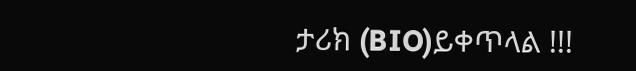ታሪክ (BIO)ይቀጥላል !!!